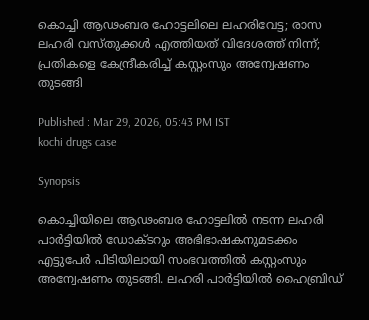കൊച്ചി ആഢംബര ഹോട്ടലിലെ ലഹരിവേട്ട; രാസ ലഹരി വസ്തുക്കൾ എത്തിയത് വിദേശത്ത് നിന്ന്; പ്രതികളെ കേന്ദ്രീകരിച്ച് കസ്റ്റംസും അന്വേഷണം തുടങ്ങി

Published : Mar 29, 2026, 05:43 PM IST
kochi drugs case

Synopsis

കൊച്ചിയിലെ ആഢംബര ഹോട്ടലിൽ നടന്ന ലഹരി പാർട്ടിയിൽ ഡോക്ടറും അഭിഭാഷകനുമടക്കം എട്ടുപേർ പിടിയിലായി സംഭവത്തില്‍ കസ്റ്റംസും അന്വേഷണം തുടങ്ങി. ലഹരി പാർട്ടിയിൽ ഹൈബ്രിഡ്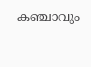കഞ്ചാവും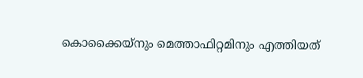കൊക്കൈയ്നും മെത്താഫിറ്റമിനും എത്തിയത്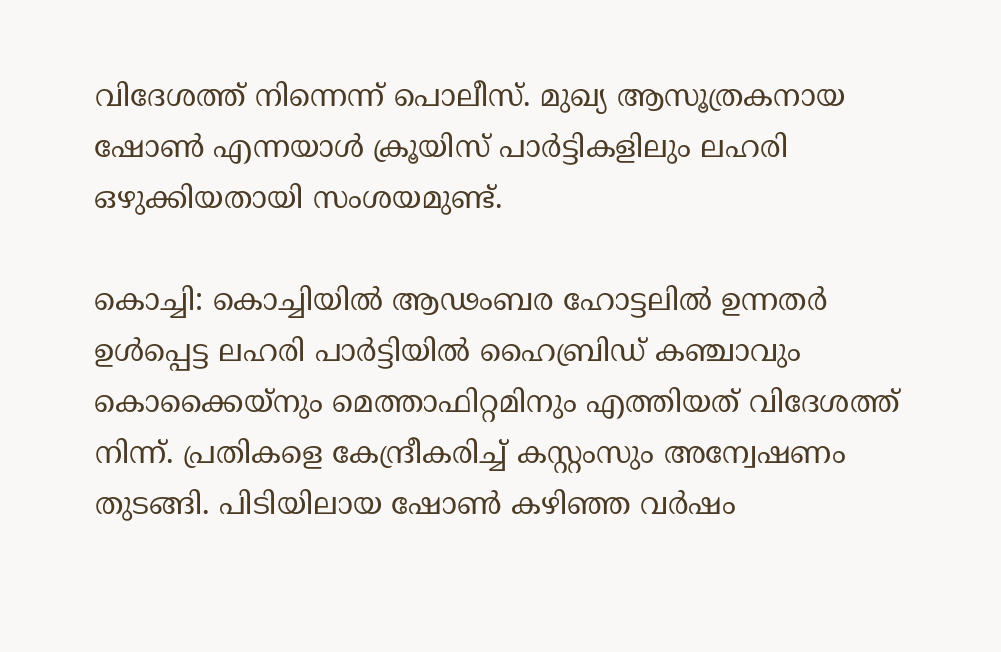വിദേശത്ത് നിന്നെന്ന് പൊലീസ്. മുഖ്യ ആസൂത്രകനായ ഷോൺ എന്നയാൾ ക്രൂയിസ് പാർട്ടികളിലും ലഹരി ഒഴുക്കിയതായി സംശയമുണ്ട്.

കൊച്ചി: കൊച്ചിയിൽ ആഢംബര ഹോട്ടലില്‍ ഉന്നതർ ഉൾപ്പെട്ട ലഹരി പാർട്ടിയിൽ ഹൈബ്രിഡ് കഞ്ചാവും കൊക്കൈയ്നും മെത്താഫിറ്റമിനും എത്തിയത് വിദേശത്ത് നിന്ന്. പ്രതികളെ കേന്ദ്രീകരിച്ച് കസ്റ്റംസും അന്വേഷണം തുടങ്ങി. പിടിയിലായ ഷോൺ കഴിഞ്ഞ വർഷം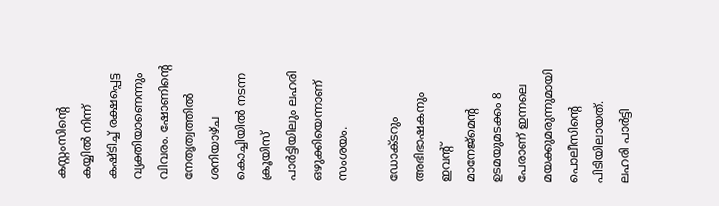കസ്റ്റംസിന്‍റെ കയ്യിൽ നിന്ന് കഷ്ടിച്ച് രക്ഷപ്പെട്ട വ്യക്തിയാണെന്നും വിവരം. ഷോണിന്‍റെ നേതൃത്വത്തിൽ ശനിയാഴ്ച കൊച്ചിയിൽ നടന്ന ക്രൂയിസ് പാർട്ടിയിലും ലഹരി ഒഴുക്കിയെന്നാണ് സംശയം.

ഡോക്ടറും അഭിഭാഷകനും ഇവന്‍റ് മാനേജ്മെന്‍റ ഉടമയുമടക്കം 8 പേരാണ് ഇന്നലെ മയക്കുമരുന്നുമായി പൊലീസിന്‍റെ പിടിയിലായത്. ലഹരി പാർട്ടി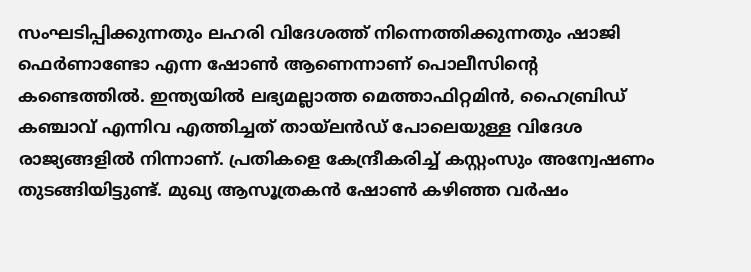സംഘടിപ്പിക്കുന്നതും ലഹരി വിദേശത്ത് നിന്നെത്തിക്കുന്നതും ഷാജി ഫെർണാണ്ടോ എന്ന ഷോൺ ആണെന്നാണ് പൊലീസിന്‍റെ കണ്ടെത്തില്‍. ഇന്ത്യയിൽ ലഭ്യമല്ലാത്ത മെത്താഫിറ്റമിൻ, ഹൈബ്രിഡ് കഞ്ചാവ് എന്നിവ എത്തിച്ചത് തായ്ലൻഡ് പോലെയുള്ള വിദേശ രാജ്യങ്ങളിൽ നിന്നാണ്. പ്രതികളെ കേന്ദ്രീകരിച്ച് കസ്റ്റംസും അന്വേഷണം തുടങ്ങിയിട്ടുണ്ട്. മുഖ്യ ആസൂത്രകൻ ഷോൺ കഴിഞ്ഞ വർഷം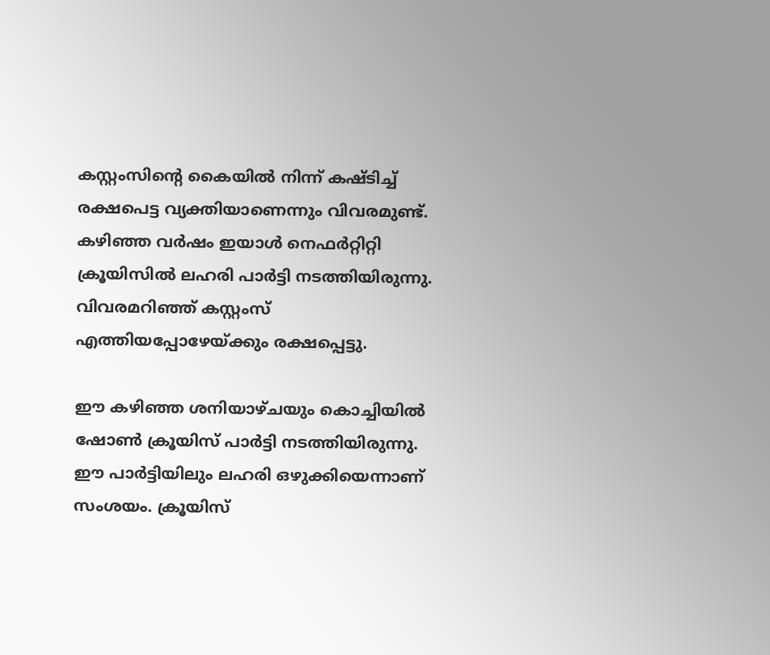കസ്റ്റംസിന്റെ കൈയിൽ നിന്ന് കഷ്ടിച്ച് രക്ഷപെട്ട വ്യക്തിയാണെന്നും വിവരമുണ്ട്. കഴിഞ്ഞ വർഷം ഇയാൾ നെഫർറ്റിറ്റി ക്രൂയിസിൽ ലഹരി പാർട്ടി നടത്തിയിരുന്നു. വിവരമറിഞ്ഞ് കസ്റ്റംസ് എത്തിയപ്പോഴേയ്ക്കും രക്ഷപ്പെട്ടു.

ഈ കഴിഞ്ഞ ശനിയാഴ്ചയും കൊച്ചിയിൽ ഷോൺ ക്രൂയിസ് പാർട്ടി നടത്തിയിരുന്നു. ഈ പാർട്ടിയിലും ലഹരി ഒഴുക്കിയെന്നാണ് സംശയം. ക്രൂയിസ്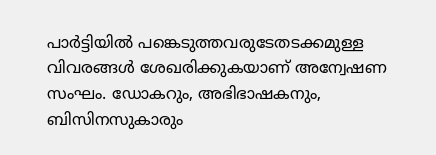പാർട്ടിയിൽ പങ്കെടുത്തവരുടേതടക്കമുള്ള വിവരങ്ങൾ ശേഖരിക്കുകയാണ് അന്വേഷണ സംഘം. ഡോകറും, അഭിഭാഷകനും, ബിസിനസുകാരും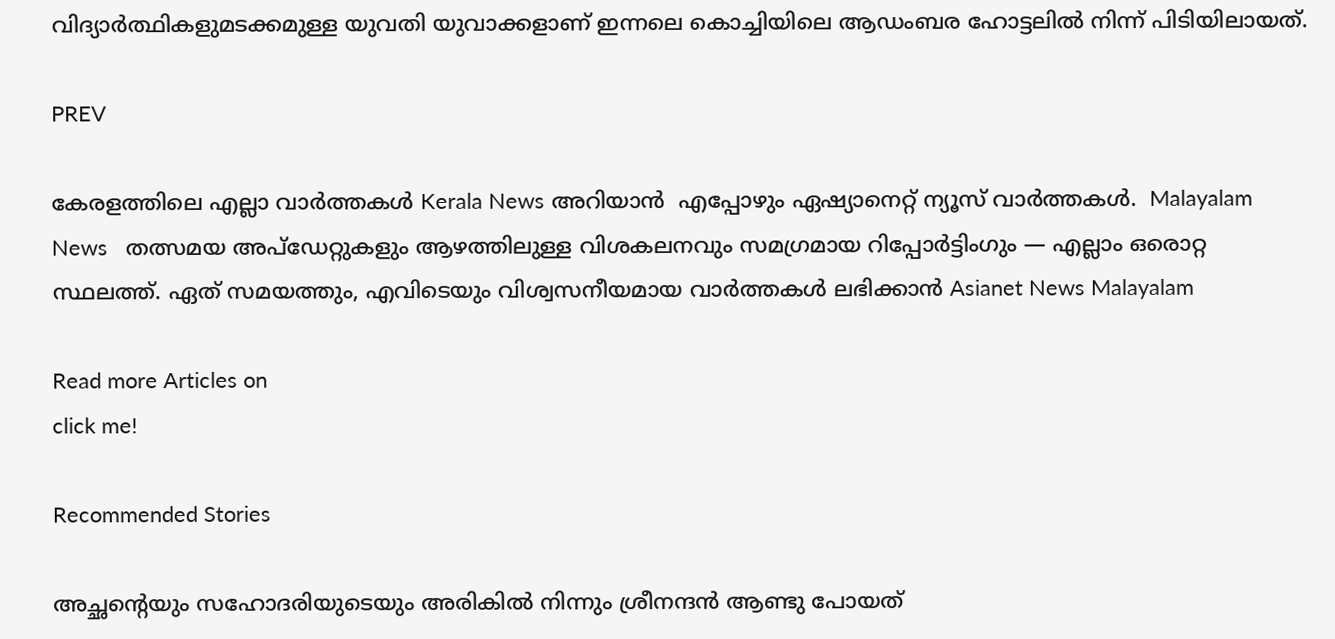വിദ്യാർ‍ത്ഥികളുമടക്കമുള്ള യുവതി യുവാക്കളാണ് ഇന്നലെ കൊച്ചിയിലെ ആഡംബര ഹോട്ടലിൽ നിന്ന് പിടിയിലായത്.

PREV

കേരളത്തിലെ എല്ലാ വാർത്തകൾ Kerala News അറിയാൻ  എപ്പോഴും ഏഷ്യാനെറ്റ് ന്യൂസ് വാർത്തകൾ.  Malayalam News   തത്സമയ അപ്‌ഡേറ്റുകളും ആഴത്തിലുള്ള വിശകലനവും സമഗ്രമായ റിപ്പോർട്ടിംഗും — എല്ലാം ഒരൊറ്റ സ്ഥലത്ത്. ഏത് സമയത്തും, എവിടെയും വിശ്വസനീയമായ വാർത്തകൾ ലഭിക്കാൻ Asianet News Malayalam

Read more Articles on
click me!

Recommended Stories

അച്ഛന്‍റെയും സഹോദരിയുടെയും അരികില്‍ നിന്നും ശ്രീനന്ദന്‍ ആണ്ടു പോയത്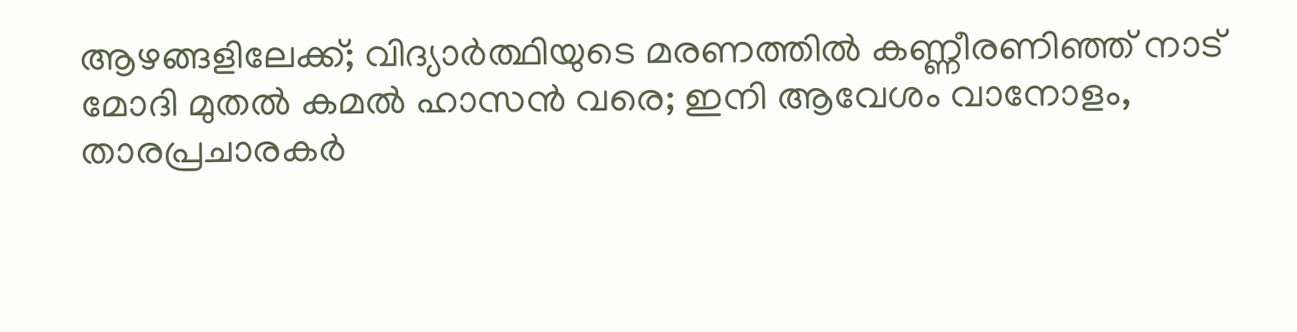ആഴങ്ങളിലേക്ക്; വിദ്യാര്‍ത്ഥിയുടെ മരണത്തില്‍ കണ്ണീരണിഞ്ഞ് നാട്
മോദി മുതൽ കമൽ ഹാസൻ വരെ; ഇനി ആവേശം വാനോളം, താരപ്രചാരകര്‍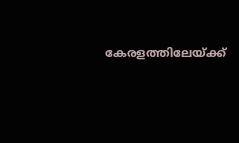കേരളത്തിലേയ്ക്ക്